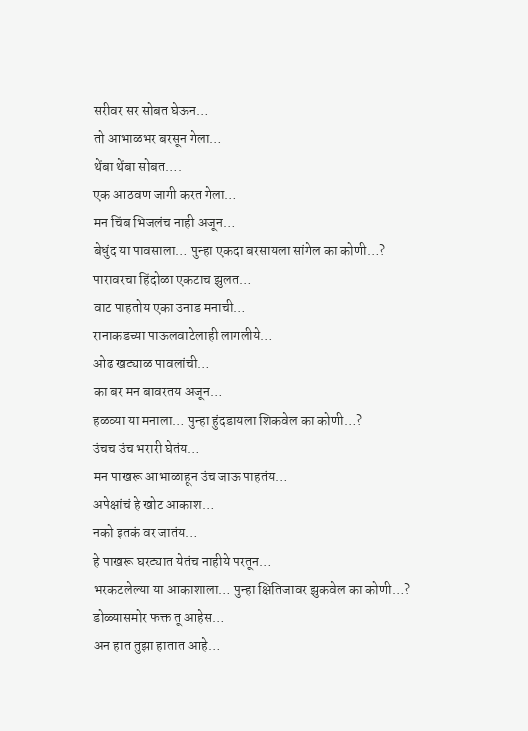सरीवर सर सोबत घेऊन…
तो आभाळभर बरसून गेला…
थेंबा थेंबा सोबत….
एक आठवण जागी करत गेला…
मन चिंब भिजलंच नाही अजून…
बेधुंद या पावसाला… पुन्हा एकदा बरसायला सांगेल का कोणी…?
पारावरचा हिंदोळा एकटाच झुलत…
वाट पाहतोय एका उनाड मनाची…
रानाकडच्या पाऊलवाटेलाही लागलीये…
ओढ खट्याळ पावलांची…
का बर मन बावरतय अजून…
हळव्या या मनाला… पुन्हा हुंदडायला शिकवेल का कोणी…?
उंचच उंच भरारी घेतंय…
मन पाखरू आभाळाहून उंच जाऊ पाहतंय…
अपेक्षांचं हे खोट आकाश…
नको इतकं वर जातंय…
हे पाखरू घरट्यात येतंच नाहीये परतून…
भरकटलेल्या या आकाशाला… पुन्हा क्षितिजावर झुकवेल का कोणी…?
डोळ्यासमोर फक्त तू आहेस…
अन हात तुझा हातात आहे…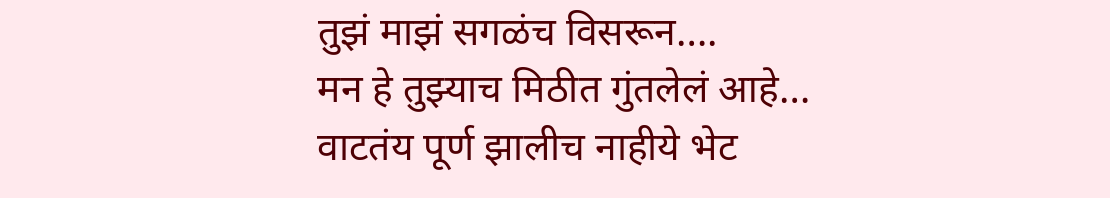तुझं माझं सगळंच विसरून….
मन हे तुझ्याच मिठीत गुंतलेलं आहे…
वाटतंय पूर्ण झालीच नाहीये भेट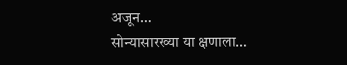अजून…
सोन्यासारख्या या क्षणाला…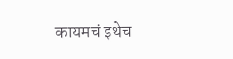कायमचं इथेच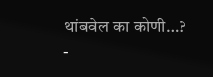थांबवेल का कोणी…?
-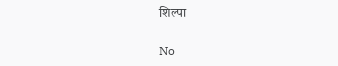शिल्पा

No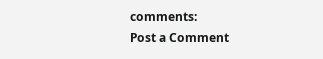comments:
Post a Comment